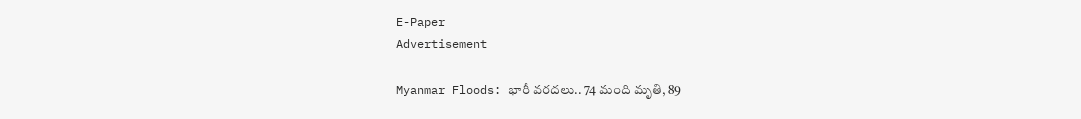E-Paper
Advertisement

Myanmar Floods: భారీ వరదలు.. 74 మంది మృతి, 89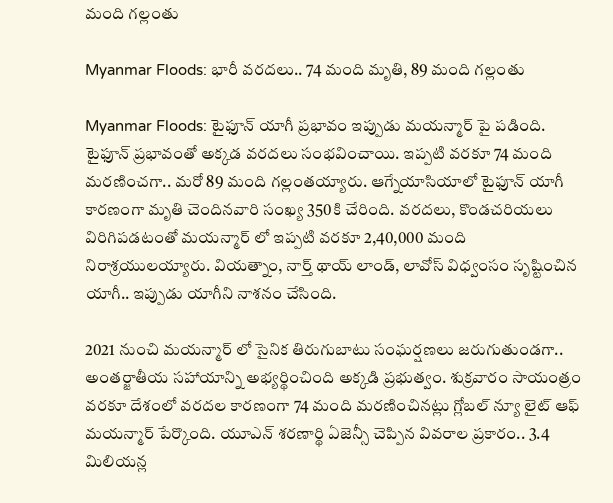మంది గల్లంతు

Myanmar Floods: భారీ వరదలు.. 74 మంది మృతి, 89 మంది గల్లంతు

Myanmar Floods: టైఫూన్ యాగీ ప్రభావం ఇప్పుడు మయన్మార్ పై పడింది. టైఫూన్ ప్రభావంతో అక్కడ వరదలు సంభవించాయి. ఇప్పటి వరకూ 74 మంది మరణించగా.. మరో 89 మంది గల్లంతయ్యారు. ఆగ్నేయాసియాలో టైఫూన్ యాగీ కారణంగా మృతి చెందినవారి సంఖ్య 350కి చేరింది. వరదలు, కొండచరియలు విరిగిపడటంతో మయన్మార్ లో ఇప్పటి వరకూ 2,40,000 మంది నిరాశ్రయులయ్యారు. వియత్నాం, నార్త్ థాయ్ లాండ్, లావోస్ విధ్వంసం సృష్టించిన యాగీ.. ఇప్పుడు యాగీని నాశనం చేసింది.

2021 నుంచి మయన్మార్ లో సైనిక తిరుగుబాటు సంఘర్షణలు జరుగుతుండగా.. అంతర్జాతీయ సహాయాన్ని అభ్యర్థించింది అక్కడి ప్రభుత్వం. శుక్రవారం సాయంత్రం వరకూ దేశంలో వరదల కారణంగా 74 మంది మరణించినట్లు గ్లోబల్ న్యూ లైట్ ఆఫ్ మయన్మార్ పేర్కొంది. యూఎన్ శరణార్థి ఏజెన్సీ చెప్పిన వివరాల ప్రకారం.. 3.4 మిలియన్ల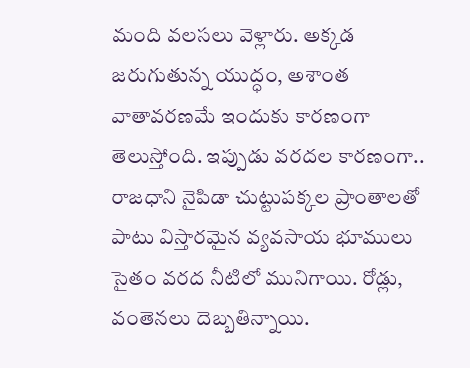మంది వలసలు వెళ్లారు. అక్కడ జరుగుతున్న యుద్ధం, అశాంత వాతావరణమే ఇందుకు కారణంగా తెలుస్తోంది. ఇప్పుడు వరదల కారణంగా.. రాజధాని నైపిడా చుట్టుపక్కల ప్రాంతాలతో పాటు విస్తారమైన వ్యవసాయ భూములు సైతం వరద నీటిలో మునిగాయి. రోడ్లు, వంతెనలు దెబ్బతిన్నాయి.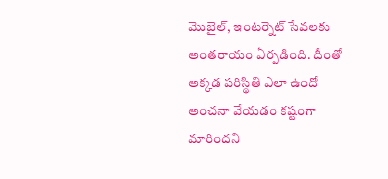మొబైల్, ఇంటర్నెట్ సేవలకు అంతరాయం ఏర్పడింది. దీంతో అక్కడ పరిస్థితి ఎలా ఉందో అంచనా వేయడం కష్టంగా మారిందని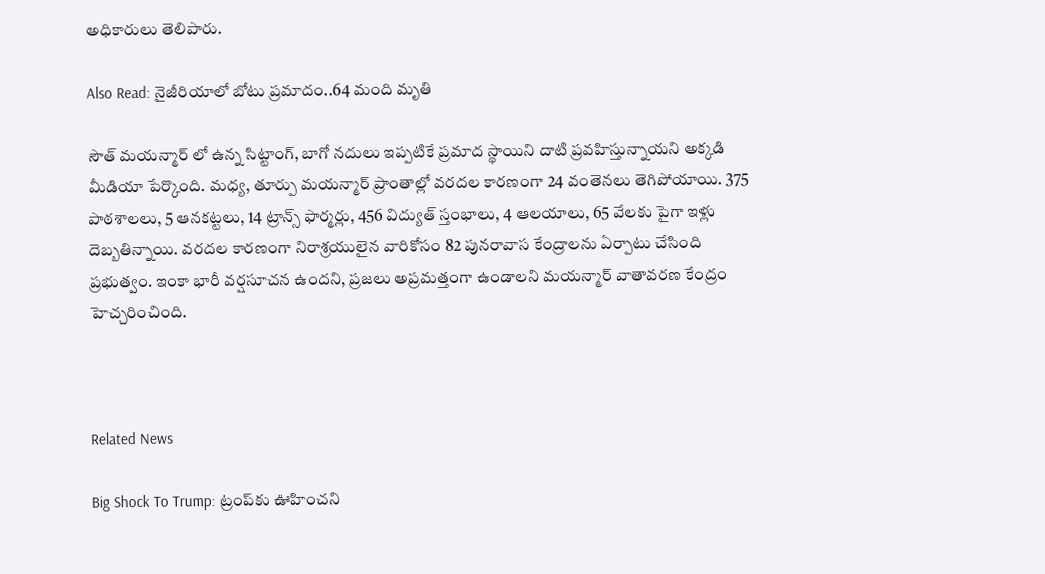అధికారులు తెలిపారు.

Also Read: నైజీరియాలో బోటు ప్రమాదం..64 మంది మృతి

సౌత్ మయన్మార్ లో ఉన్న సిట్టాంగ్, బాగో నదులు ఇప్పటికే ప్రమాద స్థాయిని దాటి ప్రవహిస్తున్నాయని అక్కడి మీడియా పేర్కొంది. మధ్య, తూర్పు మయన్మార్ ప్రాంతాల్లో వరదల కారణంగా 24 వంతెనలు తెగిపోయాయి. 375 పాఠశాలలు, 5 ఆనకట్టలు, 14 ట్రాన్స్ ఫార్మర్లు, 456 విద్యుత్ స్తంభాలు, 4 ఆలయాలు, 65 వేలకు పైగా ఇళ్లు దెబ్బతిన్నాయి. వరదల కారణంగా నిరాశ్రయులైన వారికోసం 82 పునరావాస కేంద్రాలను ఏర్పాటు చేసింది ప్రభుత్వం. ఇంకా భారీ వర్షసూచన ఉందని, ప్రజలు అప్రమత్తంగా ఉండాలని మయన్మార్ వాతావరణ కేంద్రం హెచ్చరించింది.



Related News

Big Shock To Trump: ట్రంప్‌కు ఊహించని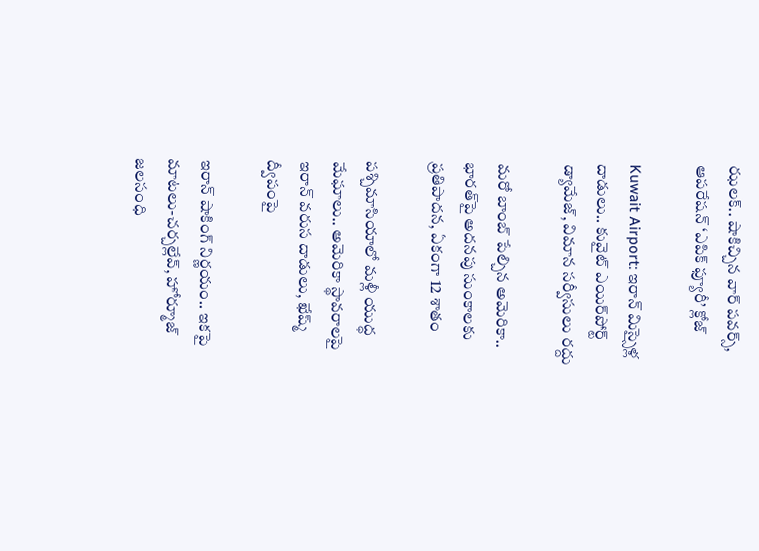ఝలక్.. షాకిచ్చిన వార్ పవర్స్, ఆపరేషన్ ‘ఎపిక్ ఫ్యూరీ’ క్లోజ్

Kuwait Airport: ఇరాన్ మిస్సైళ్ల దాడులు.. కువైట్‌ ఎయిర్‌పోర్ట్ డ్యామేజ్, విమాన సర్వీసులు రద్దు

మరో బాంబ్‌ పేల్చిన అమెరికా.. భారత్‌పై అదనపు సుంకాలకు ప్రతిపాదన, ఏకంగా 12 శాతం

పశ్చిమాసియాలో మళ్లీ యుద్ధ మేఘాలు.. అమెరికా స్థావరాలపై ఇరాన్ వరుస దాడులు, ఖేష్మ్ ద్వీపంపై

ఇరాన్ షాకింగ్ నిర్ణయం.. ఇకపై మాటలు-చర్చల్లేవ్, హోర్మూజ్ జలసంధి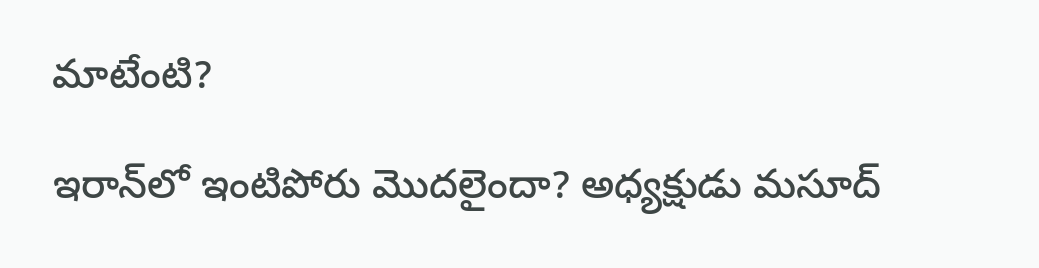మాటేంటి?

ఇరాన్‌లో ఇంటిపోరు మొదలైందా? అధ్యక్షుడు మసూద్‌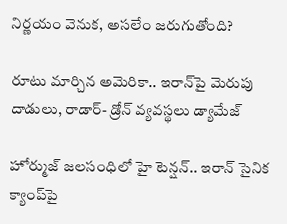నిర్ణయం వెనుక, అసలేం జరుగుతోంది?

రూటు మార్చిన అమెరికా.. ఇరాన్‌పై మెరుపు దాడులు, రాడార్- డ్రోన్ వ్యవస్థలు డ్యామేజ్

హోర్ముజ్ జలసంధిలో హై టెన్షన్.. ఇరాన్ సైనిక క్యాంప్‌పై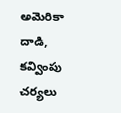అమెరికా దాడి, కవ్వింపు చర్యలు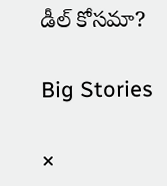డీల్ కోసమా?

Big Stories

×